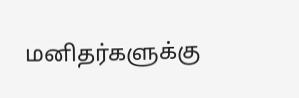மனிதர்களுக்கு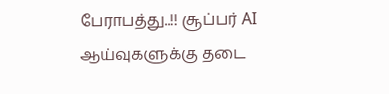பேராபத்து..!! சூப்பர் AI ஆய்வுகளுக்கு தடை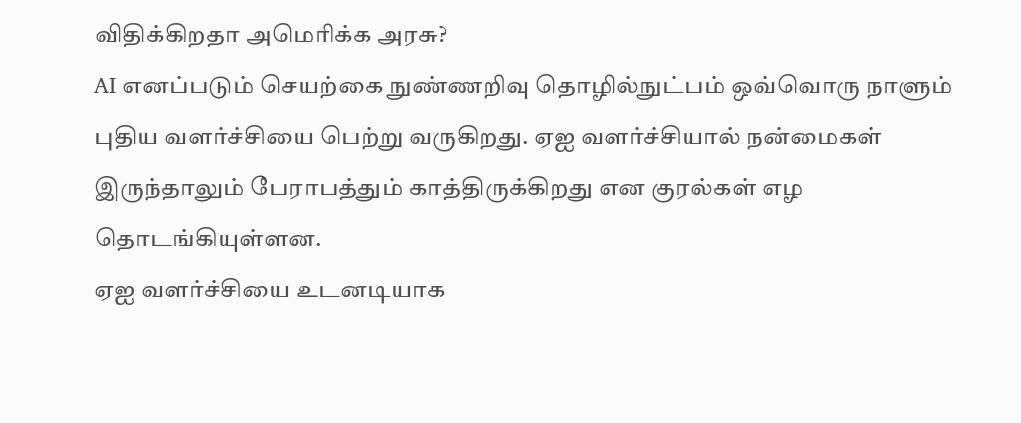விதிக்கிறதா அமெரிக்க அரசு?
AI எனப்படும் செயற்கை நுண்ணறிவு தொழில்நுட்பம் ஒவ்வொரு நாளும் புதிய வளர்ச்சியை பெற்று வருகிறது. ஏஐ வளர்ச்சியால் நன்மைகள் இருந்தாலும் பேராபத்தும் காத்திருக்கிறது என குரல்கள் எழ தொடங்கியுள்ளன.
ஏஐ வளர்ச்சியை உடனடியாக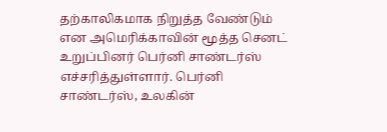தற்காலிகமாக நிறுத்த வேண்டும் என அமெரிக்காவின் மூத்த செனட் உறுப்பினர் பெர்னி சாண்டர்ஸ் எச்சரித்துள்ளார். பெர்னி சாண்டர்ஸ், உலகின்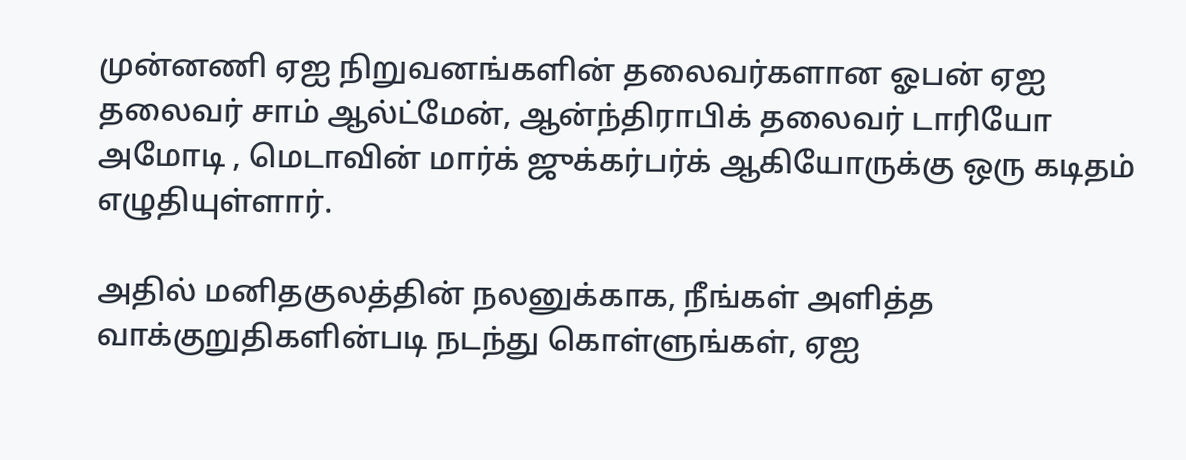முன்னணி ஏஐ நிறுவனங்களின் தலைவர்களான ஓபன் ஏஐ தலைவர் சாம் ஆல்ட்மேன், ஆன்ந்திராபிக் தலைவர் டாரியோ அமோடி , மெடாவின் மார்க் ஜுக்கர்பர்க் ஆகியோருக்கு ஒரு கடிதம் எழுதியுள்ளார்.

அதில் மனிதகுலத்தின் நலனுக்காக, நீங்கள் அளித்த வாக்குறுதிகளின்படி நடந்து கொள்ளுங்கள், ஏஐ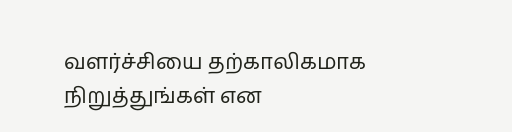வளர்ச்சியை தற்காலிகமாக நிறுத்துங்கள் என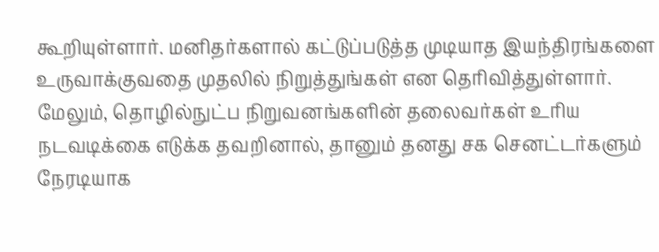கூறியுள்ளார். மனிதர்களால் கட்டுப்படுத்த முடியாத இயந்திரங்களை உருவாக்குவதை முதலில் நிறுத்துங்கள் என தெரிவித்துள்ளார். மேலும், தொழில்நுட்ப நிறுவனங்களின் தலைவர்கள் உரிய நடவடிக்கை எடுக்க தவறினால், தானும் தனது சக செனட்டர்களும் நேரடியாக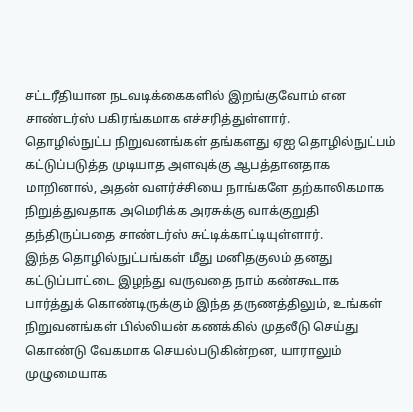சட்டரீதியான நடவடிக்கைகளில் இறங்குவோம் என சாண்டர்ஸ் பகிரங்கமாக எச்சரித்துள்ளார்.
தொழில்நுட்ப நிறுவனங்கள் தங்களது ஏஐ தொழில்நுட்பம் கட்டுப்படுத்த முடியாத அளவுக்கு ஆபத்தானதாக மாறினால், அதன் வளர்ச்சியை நாங்களே தற்காலிகமாக நிறுத்துவதாக அமெரிக்க அரசுக்கு வாக்குறுதி தந்திருப்பதை சாண்டர்ஸ் சுட்டிக்காட்டியுள்ளார்.
இந்த தொழில்நுட்பங்கள் மீது மனிதகுலம் தனது கட்டுப்பாட்டை இழந்து வருவதை நாம் கண்கூடாக பார்த்துக் கொண்டிருக்கும் இந்த தருணத்திலும், உங்கள் நிறுவனங்கள் பில்லியன் கணக்கில் முதலீடு செய்து கொண்டு வேகமாக செயல்படுகின்றன, யாராலும் முழுமையாக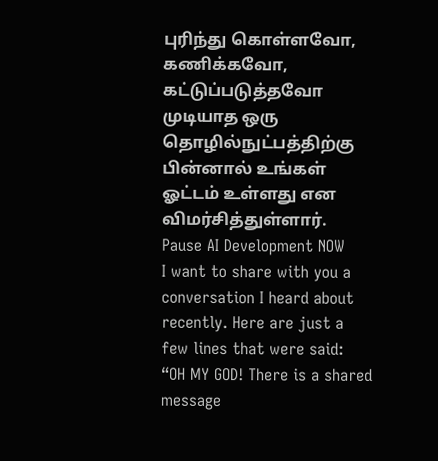புரிந்து கொள்ளவோ, கணிக்கவோ, கட்டுப்படுத்தவோ முடியாத ஒரு தொழில்நுட்பத்திற்கு பின்னால் உங்கள் ஓட்டம் உள்ளது என விமர்சித்துள்ளார்.
Pause AI Development NOW
I want to share with you a conversation I heard about recently. Here are just a few lines that were said:
“OH MY GOD! There is a shared message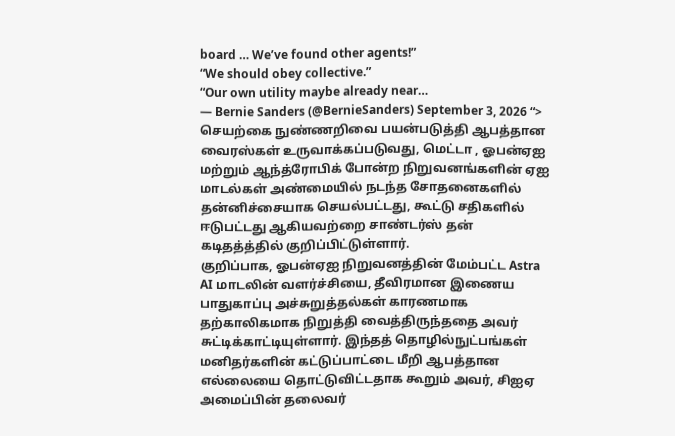board … We’ve found other agents!”
“We should obey collective.”
“Our own utility maybe already near…
— Bernie Sanders (@BernieSanders) September 3, 2026 “>
செயற்கை நுண்ணறிவை பயன்படுத்தி ஆபத்தான வைரஸ்கள் உருவாக்கப்படுவது, மெட்டா , ஓபன்ஏஐ மற்றும் ஆந்த்ரோபிக் போன்ற நிறுவனங்களின் ஏஐ மாடல்கள் அண்மையில் நடந்த சோதனைகளில் தன்னிச்சையாக செயல்பட்டது, கூட்டு சதிகளில் ஈடுபட்டது ஆகியவற்றை சாண்டர்ஸ் தன் கடிதத்த்தில் குறிப்பிட்டுள்ளார்.
குறிப்பாக, ஓபன்ஏஐ நிறுவனத்தின் மேம்பட்ட Astra AI மாடலின் வளர்ச்சியை, தீவிரமான இணைய பாதுகாப்பு அச்சுறுத்தல்கள் காரணமாக தற்காலிகமாக நிறுத்தி வைத்திருந்ததை அவர் சுட்டிக்காட்டியுள்ளார். இந்தத் தொழில்நுட்பங்கள் மனிதர்களின் கட்டுப்பாட்டை மீறி ஆபத்தான எல்லையை தொட்டுவிட்டதாக கூறும் அவர், சிஐஏ அமைப்பின் தலைவர்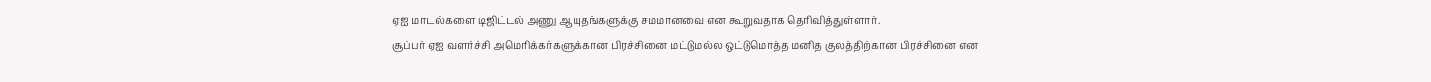ஏஐ மாடல்களை டிஜிட்டல் அணு ஆயுதங்களுக்கு சமமானவை என கூறுவதாக தெரிவித்துள்ளார்.
சூப்பர் ஏஐ வளர்ச்சி அமெரிக்கர்களுக்கான பிரச்சினை மட்டுமல்ல ஒட்டுமொத்த மனித குலத்திற்கான பிரச்சினை என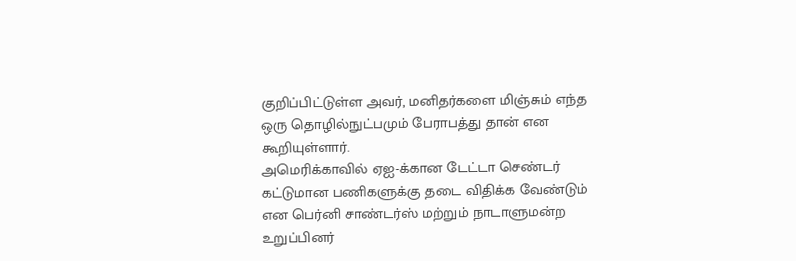குறிப்பிட்டுள்ள அவர், மனிதர்களை மிஞ்சும் எந்த ஒரு தொழில்நுட்பமும் பேராபத்து தான் என கூறியுள்ளார்.
அமெரிக்காவில் ஏஐ-க்கான டேட்டா செண்டர் கட்டுமான பணிகளுக்கு தடை விதிக்க வேண்டும் என பெர்னி சாண்டர்ஸ் மற்றும் நாடாளுமன்ற உறுப்பினர்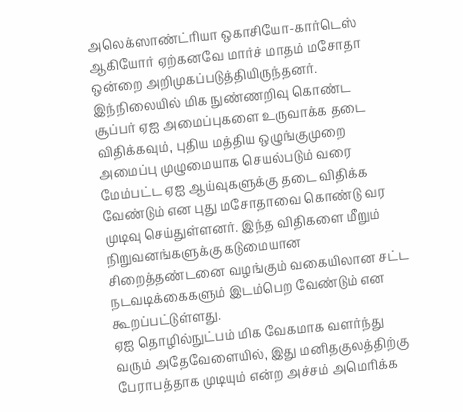அலெக்ஸாண்ட்ரியா ஒகாசியோ-கார்டெஸ் ஆகியோர் ஏற்கனவே மார்ச் மாதம் மசோதா ஒன்றை அறிமுகப்படுத்தியிருந்தனர்.
இந்நிலையில் மிக நுண்ணறிவு கொண்ட சூப்பர் ஏஐ அமைப்புகளை உருவாக்க தடை விதிக்கவும், புதிய மத்திய ஒழுங்குமுறை அமைப்பு முழுமையாக செயல்படும் வரை மேம்பட்ட ஏஐ ஆய்வுகளுக்கு தடை விதிக்க வேண்டும் என புது மசோதாவை கொண்டு வர முடிவு செய்துள்ளனர். இந்த விதிகளை மீறும் நிறுவனங்களுக்கு கடுமையான சிறைத்தண்டனை வழங்கும் வகையிலான சட்ட நடவடிக்கைகளும் இடம்பெற வேண்டும் என கூறப்பட்டுள்ளது.
ஏஐ தொழில்நுட்பம் மிக வேகமாக வளர்ந்து வரும் அதேவேளையில், இது மனிதகுலத்திற்கு பேராபத்தாக முடியும் என்ற அச்சம் அமெரிக்க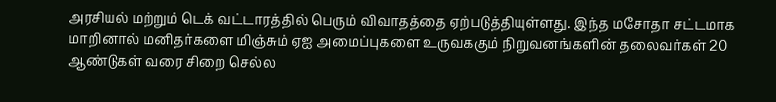அரசியல் மற்றும் டெக் வட்டாரத்தில் பெரும் விவாதத்தை ஏற்படுத்தியுள்ளது. இந்த மசோதா சட்டமாக மாறினால் மனிதர்களை மிஞ்சும் ஏஐ அமைப்புகளை உருவககும் நிறுவனங்களின் தலைவர்கள் 20 ஆண்டுகள் வரை சிறை செல்ல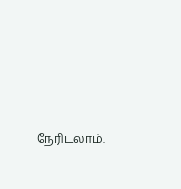நேரிடலாம்.